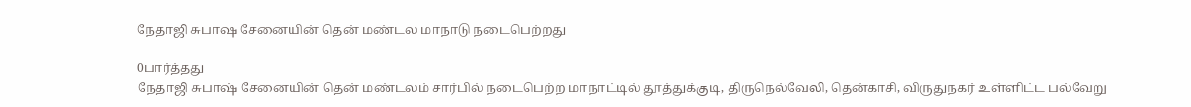நேதாஜி சுபாஷ சேனையின் தென் மண்டல மாநாடு நடைபெற்றது

0பார்த்தது
நேதாஜி சுபாஷ் சேனையின் தென் மண்டலம் சார்பில் நடைபெற்ற மாநாட்டில் தூத்துக்குடி, திருநெல்வேலி, தென்காசி, விருதுநகர் உள்ளிட்ட பல்வேறு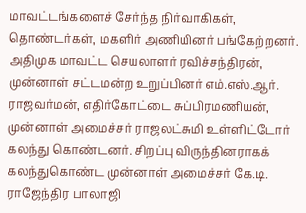மாவட்டங்களைச் சேர்ந்த நிர்வாகிகள், தொண்டர்கள், மகளிர் அணியினர் பங்கேற்றனர். அதிமுக மாவட்ட செயலாளர் ரவிச்சந்திரன், முன்னாள் சட்டமன்ற உறுப்பினர் எம்.எஸ்.ஆர். ராஜவர்மன், எதிர்கோட்டை சுப்பிரமணியன், முன்னாள் அமைச்சர் ராஜலட்சுமி உள்ளிட்டோர் கலந்து கொண்டனர். சிறப்பு விருந்தினராகக் கலந்துகொண்ட முன்னாள் அமைச்சர் கே.டி. ராஜேந்திர பாலாஜி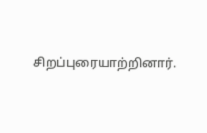சிறப்புரையாற்றினார்.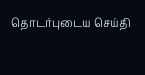தொடர்புடைய செய்தி